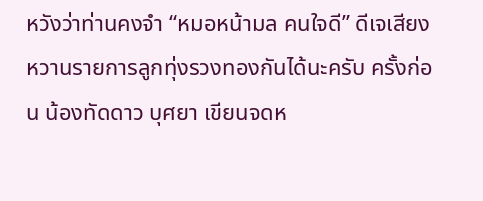หวังว่าท่านคงจำ “หมอหน้ามล คนใจดี” ดีเจเสียงหวานรายการลูกทุ่งรวงทองกันได้นะครับ ครั้งก่อน น้องทัดดาว บุศยา เขียนจดห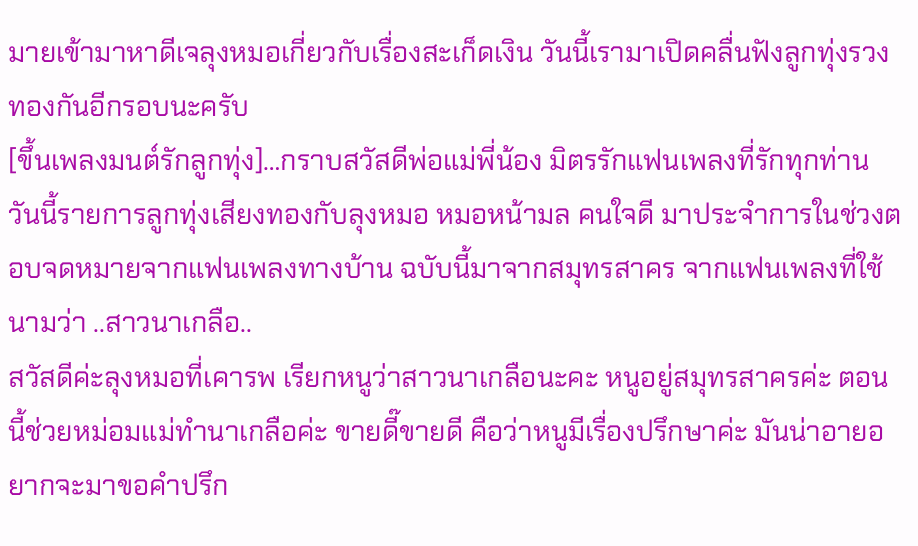มายเข้ามาหาดีเจลุงหมอเกี่ยวกับเรื่องสะเก็ดเงิน วันนี้เรามาเปิดคลื่นฟังลูกทุ่งรวงทองกันอีกรอบนะครับ
[ขึ้นเพลงมนต์รักลูกทุ่ง]…กราบสวัสดีพ่อแม่พี่น้อง มิตรรักแฟนเพลงที่รักทุกท่าน วันนี้รายการลูกทุ่งเสียงทองกับลุงหมอ หมอหน้ามล คนใจดี มาประจำการในช่วงตอบจดหมายจากแฟนเพลงทางบ้าน ฉบับนี้มาจากสมุทรสาคร จากแฟนเพลงที่ใช้นามว่า ..สาวนาเกลือ..
สวัสดีค่ะลุงหมอที่เคารพ เรียกหนูว่าสาวนาเกลือนะคะ หนูอยู่สมุทรสาครค่ะ ตอนนี้ช่วยหม่อมแม่ทำนาเกลือค่ะ ขายดี๊ขายดี คือว่าหนูมีเรื่องปรึกษาค่ะ มันน่าอายอยากจะมาขอคำปรึก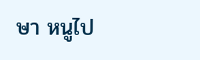ษา หนูไป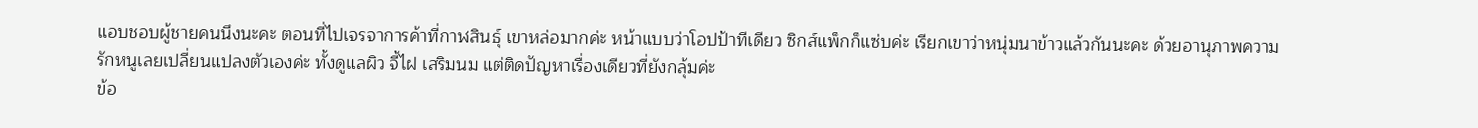แอบชอบผู้ชายคนนึงนะคะ ตอนที่ไปเจรจาการค้าที่กาฬสินธุ์ เขาหล่อมากค่ะ หน้าแบบว่าโอปป้าทีเดียว ซิกส์แพ็กก็แซ่บค่ะ เรียกเขาว่าหนุ่มนาข้าวแล้วกันนะคะ ด้วยอานุภาพความรักหนูเลยเปลี่ยนแปลงตัวเองค่ะ ทั้งดูแลผิว จี้ไฝ เสริมนม แต่ติดปัญหาเรื่องเดียวที่ยังกลุ้มค่ะ
ข้อ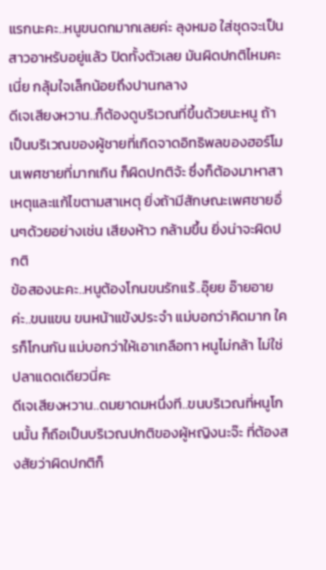แรกนะคะ..หนูขนดกมากเลยค่ะ ลุงหมอ ใส่ชุดจะเป็นสาวอาหรับอยู่แล้ว ปิดทั้งตัวเลย มันผิดปกติไหมคะเนี่ย กลุ้มใจเล็กน้อยถึงปานกลาง
ดีเจเสียงหวาน..ก็ต้องดูบริเวณที่ขึ้นด้วยนะหนู ถ้าเป็นบริเวณของผู้ชายที่เกิดจาดอิทธิพลของฮอร์โมนเพศชายที่มากเกิน ก็ผิดปกติจ้ะ ซึ่งก็ต้องมาหาสาเหตุและแก้ไขตามสาเหตุ ยิ่งถ้ามีสักษณะเพศชายอื่นๆด้วยอย่างเช่น เสียงห้าว กล้ามขึ้น ยิ่งน่าจะผิดปกติ
ข้อสองนะคะ..หนูต้องโกนขนรักแร้..อุ๊ยย อ๊ายอายค่ะ..ขนแขน ขนหน้าแข้งประจำ แม่บอกว่าคิดมาก ใครก็โกนกัน แม่บอกว่าให้เอาเกลือทา หนูไม่กล้า ไม่ใช่ปลาแดดเดียวนี่คะ
ดีเจเสียงหวาน..ดมยาดมหนึ่งที..ขนบริเวณที่หนูโกนนั้น ก็ถือเป็นบริเวณปกติของผู้หญิงนะจ๊ะ ที่ต้องสงสัยว่าผิดปกติก็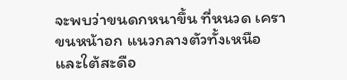จะพบว่าขนดกหนาขึ้น ที่หนวด เครา ขนหน้าอก แนวกลางตัวทั้งเหนือและใต้สะดือ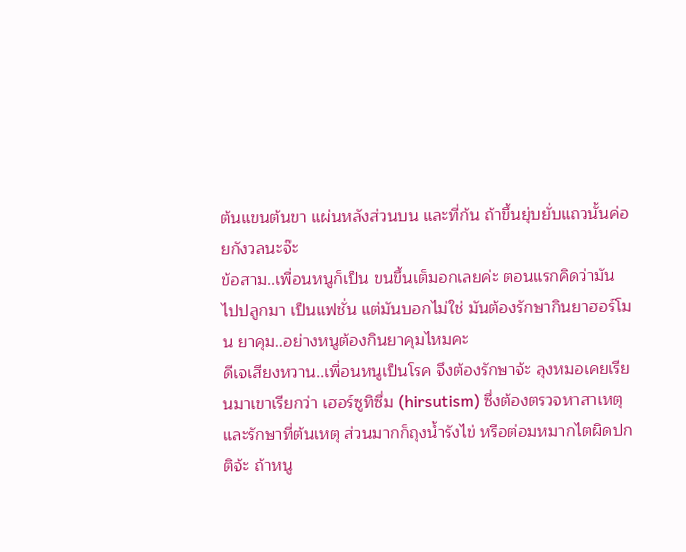ต้นแขนต้นขา แผ่นหลังส่วนบน และที่ก้น ถ้าขึ้นยุ่บยั่บแถวนั้นค่อยกังวลนะจ๊ะ
ข้อสาม..เพื่อนหนูก็เป็น ขนขึ้นเต็มอกเลยค่ะ ตอนแรกคิดว่ามันไปปลูกมา เป็นแฟชั่น แต่มันบอกไม่ใช่ มันต้องรักษากินยาฮอร์โมน ยาคุม..อย่างหนูต้องกินยาคุมไหมคะ
ดีเจเสียงหวาน..เพื่อนหนูเป็นโรค จึงต้องรักษาจ้ะ ลุงหมอเคยเรียนมาเขาเรียกว่า เฮอร์ซูทิซึ่ม (hirsutism) ซึ่งต้องตรวจหาสาเหตุและรักษาที่ต้นเหตุ ส่วนมากก็ถุงน้ำรังไข่ หรือต่อมหมากไตผิดปกติจ้ะ ถ้าหนู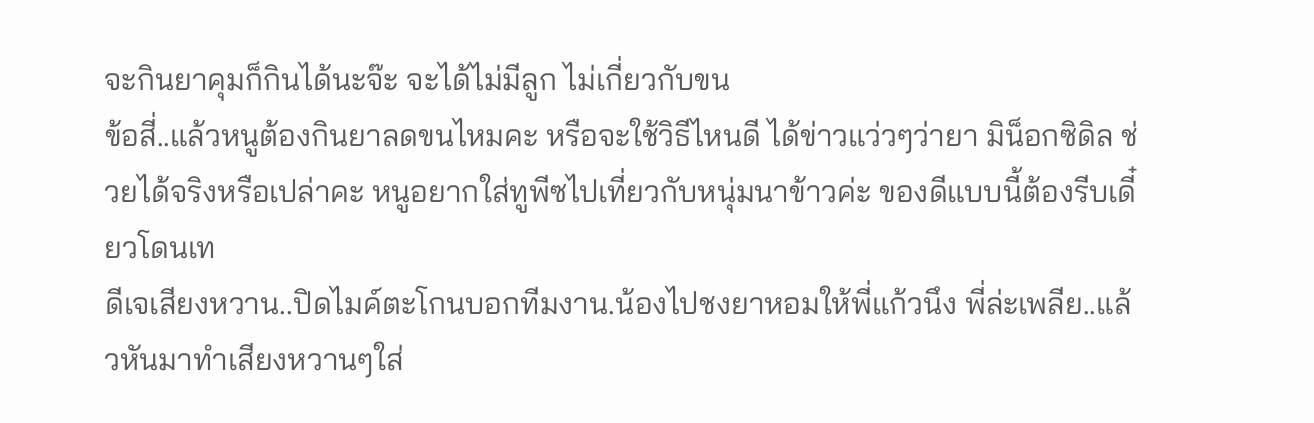จะกินยาคุมก็กินได้นะจ๊ะ จะได้ไม่มีลูก ไม่เกี่ยวกับขน
ข้อสี่..แล้วหนูต้องกินยาลดขนไหมคะ หรือจะใช้วิธีไหนดี ได้ข่าวแว่วๆว่ายา มิน็อกซิดิล ช่วยได้จริงหรือเปล่าคะ หนูอยากใส่ทูพีซไปเที่ยวกับหนุ่มนาข้าวค่ะ ของดีแบบนี้ต้องรีบเดี๋ยวโดนเท
ดีเจเสียงหวาน..ปิดไมค์ตะโกนบอกทีมงาน.น้องไปชงยาหอมให้พี่แก้วนึง พี่ล่ะเพลีย..แล้วหันมาทำเสียงหวานๆใส่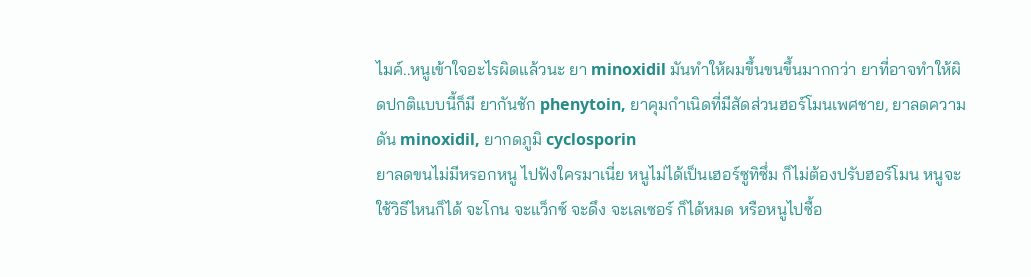ไมค์..หนูเข้าใจอะไรผิดแล้วนะ ยา minoxidil มันทำให้ผมขึ้นขนขึ้นมากกว่า ยาที่อาจทำให้ผิดปกติแบบนี้ก็มี ยากันชัก phenytoin, ยาคุมกำเนิดที่มีสัดส่วนฮอร์โมนเพศชาย, ยาลดความดัน minoxidil, ยากดภูมิ cyclosporin
ยาลดขนไม่มีหรอกหนู ไปฟังใครมาเนี่ย หนูไม่ได้เป็นเฮอร์ซูทิซึ่ม ก็ไม่ต้องปรับฮอร์โมน หนูจะใช้วิธีไหนก็ได้ จะโกน จะแว็กซ์ จะดึง จะเลเซอร์ ก็ได้หมด หรือหนูไปซื้อ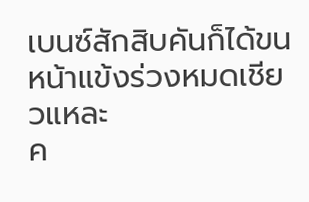เบนซ์สักสิบคันก็ได้ขนหน้าแข้งร่วงหมดเชียวแหละ
ค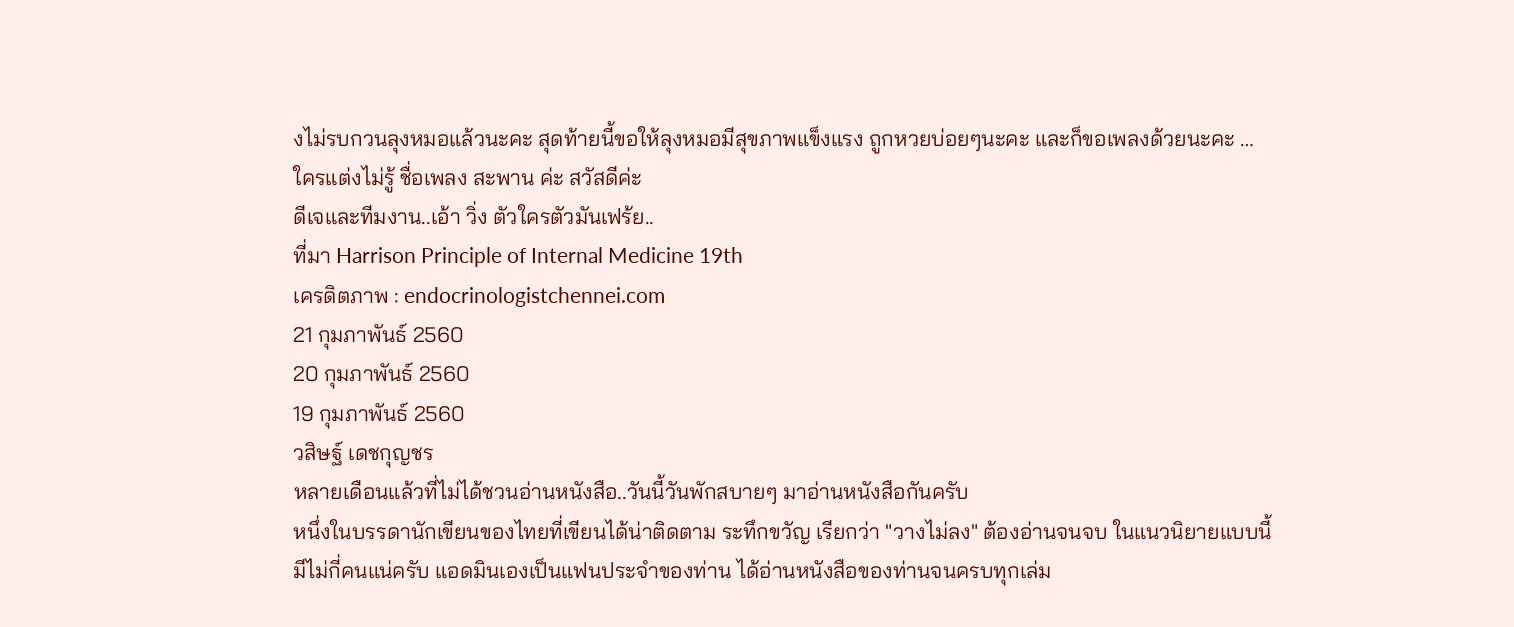งไม่รบกวนลุงหมอแล้วนะคะ สุดท้ายนี้ขอให้ลุงหมอมีสุขภาพแข็งแรง ถูกหวยบ่อยๆนะคะ และก็ขอเพลงด้วยนะคะ … ใครแต่งไม่รู้ ชื่อเพลง สะพาน ค่ะ สวัสดีค่ะ
ดีเจและทีมงาน..เอ้า วิ่ง ตัวใครตัวมันเฟร้ย..
ที่มา Harrison Principle of Internal Medicine 19th
เครดิตภาพ : endocrinologistchennei.com
21 กุมภาพันธ์ 2560
20 กุมภาพันธ์ 2560
19 กุมภาพันธ์ 2560
วสิษฐ์ เดชกุญชร
หลายเดือนแล้วที่ไม่ได้ชวนอ่านหนังสือ..วันนี้วันพักสบายๆ มาอ่านหนังสือกันครับ
หนึ่งในบรรดานักเขียนของไทยที่เขียนได้น่าติดตาม ระทึกขวัญ เรียกว่า "วางไม่ลง" ต้องอ่านจนจบ ในแนวนิยายแบบนี้มีไม่กี่คนแน่ครับ แอดมินเองเป็นแฟนประจำของท่าน ได้อ่านหนังสือของท่านจนครบทุกเล่ม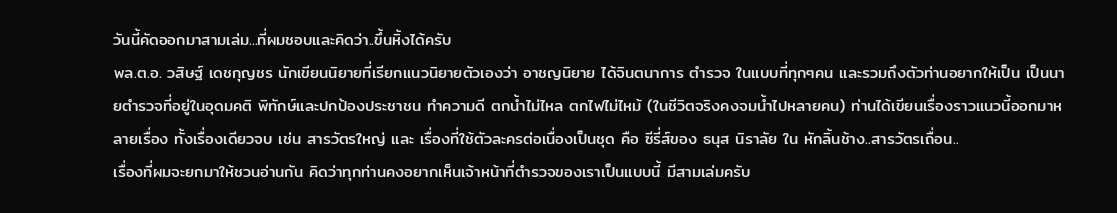วันนี้คัดออกมาสามเล่ม...ที่ผมชอบและคิดว่า..ขึ้นหิ้งได้ครับ
พล.ต.อ. วสิษฐ์ เดชกุญชร นักเขียนนิยายที่เรียกแนวนิยายตัวเองว่า อาชญนิยาย ได้จินตนาการ ตำรวจ ในแบบที่ทุกๆคน และรวมถึงตัวท่านอยากให้เป็น เป็นนายตำรวจที่อยู่ในอุดมคติ พิทักษ์และปกป้องประชาชน ทำความดี ตกน้ำไม่ไหล ตกไฟไม่ไหม้ (ในชีวิตจริงคงจมน้ำไปหลายคน) ท่านได้เขียนเรื่องราวแนวนี้ออกมาหลายเรื่อง ทั้งเรื่องเดียวจบ เช่น สารวัตรใหญ่ และ เรื่องที่ใช้ตัวละครต่อเนื่องเป็นชุด คือ ซีรี่ส์ของ ธนุส นิราลัย ใน หักลิ้นช้าง..สารวัตรเถื่อน..
เรื่องที่ผมจะยกมาให้ชวนอ่านกัน คิดว่าทุกท่านคงอยากเห็นเจ้าหน้าที่ตำรวจของเราเป็นแบบนี้ มีสามเล่มครับ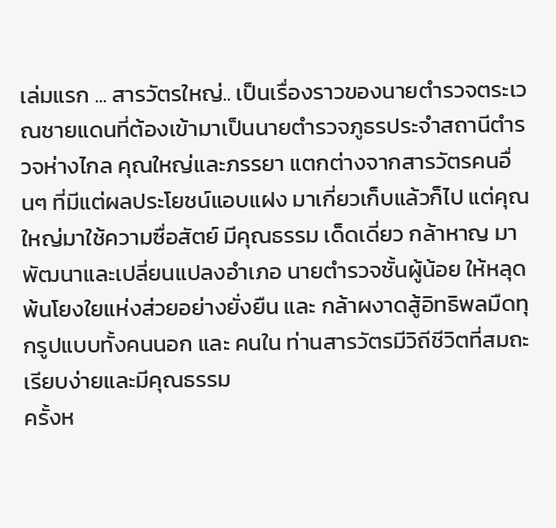เล่มแรก ... สารวัตรใหญ่.. เป็นเรื่องราวของนายตำรวจตระเวณชายแดนที่ต้องเข้ามาเป็นนายตำรวจภูธรประจำสถานีตำรวจห่างไกล คุณใหญ่และภรรยา แตกต่างจากสารวัตรคนอื่นๆ ที่มีแต่ผลประโยชน์แอบแฝง มาเกี่ยวเก็บแล้วก็ไป แต่คุณใหญ่มาใช้ความซื่อสัตย์ มีคุณธรรม เด็ดเดี่ยว กล้าหาญ มาพัฒนาและเปลี่ยนแปลงอำเภอ นายตำรวจชั้นผู้น้อย ให้หลุดพ้นโยงใยแห่งส่วยอย่างยั่งยืน และ กล้าผงาดสู้อิทธิพลมืดทุกรูปแบบทั้งคนนอก และ คนใน ท่านสารวัตรมีวิถีชีวิตที่สมถะ เรียบง่ายและมีคุณธรรม
ครั้งห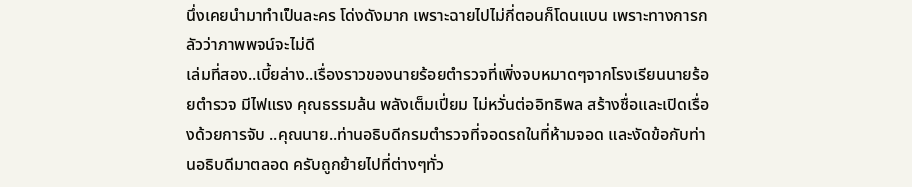นึ่งเคยนำมาทำเป็นละคร โด่งดังมาก เพราะฉายไปไม่กี่ตอนก็โดนแบน เพราะทางการกลัวว่าภาพพจน์จะไม่ดี
เล่มที่สอง..เบี้ยล่าง..เรื่องราวของนายร้อยตำรวจที่เพิ่งจบหมาดๆจากโรงเรียนนายร้อยตำรวจ มีไฟแรง คุณธรรมล้น พลังเต็มเปี่ยม ไม่หวั่นต่ออิทธิพล สร้างชื่อและเปิดเรื่องด้วยการจับ ..คุณนาย..ท่านอธิบดีกรมตำรวจที่จอดรถในที่ห้ามจอด และงัดข้อกับท่านอธิบดีมาตลอด ครับถูกย้ายไปที่ต่างๆทั่ว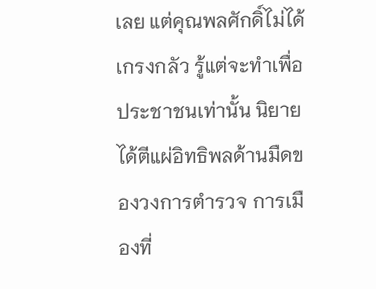เลย แต่คุณพลศักดิ์ไม่ได้เกรงกลัว รู้แต่จะทำเพื่อประชาชนเท่านั้น นิยายได้ตีแผ่อิทธิพลด้านมืดของวงการตำรวจ การเมืองที่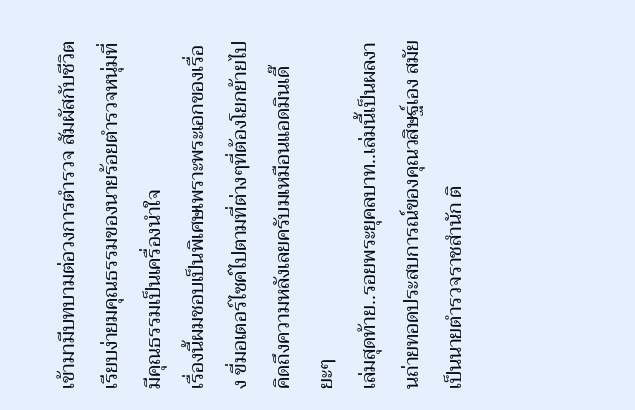เข้ามามีบทบามต่อวงการตำรวจ สัมผัสกับชีวิตเรียบง่ายมคุณธรรมของนายร้อยตำรวจหนุ่มที่มีคุณธรรมเป็นเครื่องนำใจ
เรื่องนี้ผมชอบเป็นพิเศษเพราะพระเอกของเรื่อง ขี่มอเตอร์ไซค์ไปตามที่ต่างๆที่ต้องโยกย้ายไป คิดถึงความหลังเลยครับมเหมือนแอดมินเดี๊ยะๆ
เล่มสุดท้าย..รอยพระยุคลบาท..เล่มนี้เป็นผลงานถ่ายทอดประสบการณ์ของคุณวสิษฐ์เอง สมัยเป็นนายตำรวจราชสำนัก ติ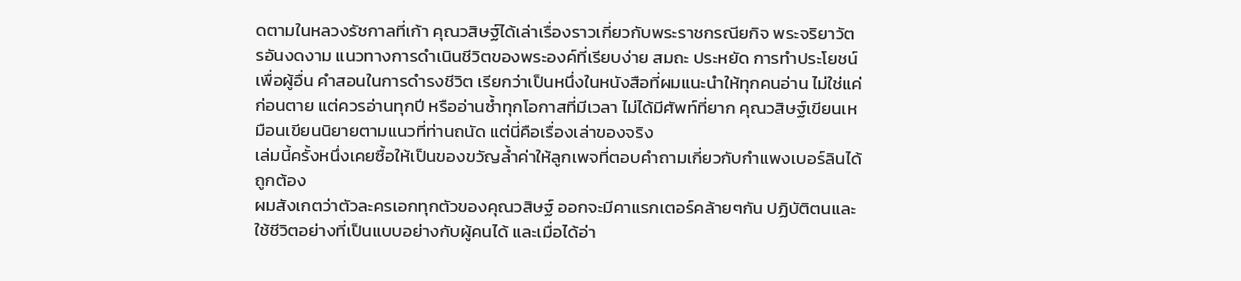ดตามในหลวงรัชกาลที่เก้า คุณวสิษฐ์ได้เล่าเรื่องราวเกี่ยวกับพระราชกรณียกิจ พระจริยาวัตรอันงดงาม แนวทางการดำเนินชีวิตของพระองค์ที่เรียบง่าย สมถะ ประหยัด การทำประโยชน์เพื่อผู้อื่น คำสอนในการดำรงชีวิต เรียกว่าเป็นหนึ่งในหนังสือที่ผมแนะนำให้ทุกคนอ่าน ไม่ใช่แค่ก่อนตาย แต่ควรอ่านทุกปี หรืออ่านซ้ำทุกโอกาสที่มีเวลา ไม่ได้มีศัพท์ที่ยาก คุณวสิษฐ์เขียนเหมือนเขียนนิยายตามแนวที่ท่านถนัด แต่นี่คือเรื่องเล่าของจริง
เล่มนี้ครั้งหนึ่งเคยซื้อให้เป็นของขวัญล้ำค่าให้ลูกเพจที่ตอบคำถามเกี่ยวกับกำแพงเบอร์ลินได้ถูกต้อง
ผมสังเกตว่าตัวละครเอกทุกตัวของคุณวสิษฐ์ ออกจะมีคาแรกเตอร์คล้ายๆกัน ปฏิบัติตนและใช้ชีวิตอย่างที่เป็นแบบอย่างกับผู้คนได้ และเมื่อได้อ่า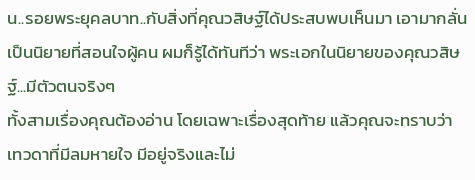น..รอยพระยุคลบาท..กับสิ่งที่คุณวสิษฐ์ได้ประสบพบเห็นมา เอามากลั่นเป็นนิยายที่สอนใจผู้คน ผมก็รู้ได้ทันทีว่า พระเอกในนิยายของคุณวสิษฐ์...มีตัวตนจริงๆ
ทั้งสามเรื่องคุณต้องอ่าน โดยเฉพาะเรื่องสุดท้าย แล้วคุณจะทราบว่า เทวดาที่มีลมหายใจ มีอยู่จริงและไม่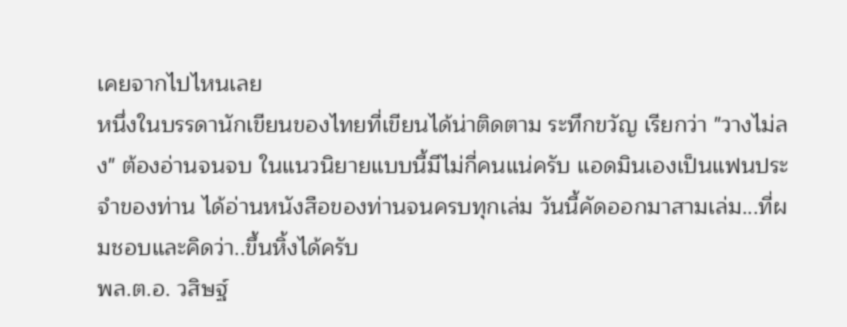เคยจากไปไหนเลย
หนึ่งในบรรดานักเขียนของไทยที่เขียนได้น่าติดตาม ระทึกขวัญ เรียกว่า "วางไม่ลง" ต้องอ่านจนจบ ในแนวนิยายแบบนี้มีไม่กี่คนแน่ครับ แอดมินเองเป็นแฟนประจำของท่าน ได้อ่านหนังสือของท่านจนครบทุกเล่ม วันนี้คัดออกมาสามเล่ม...ที่ผมชอบและคิดว่า..ขึ้นหิ้งได้ครับ
พล.ต.อ. วสิษฐ์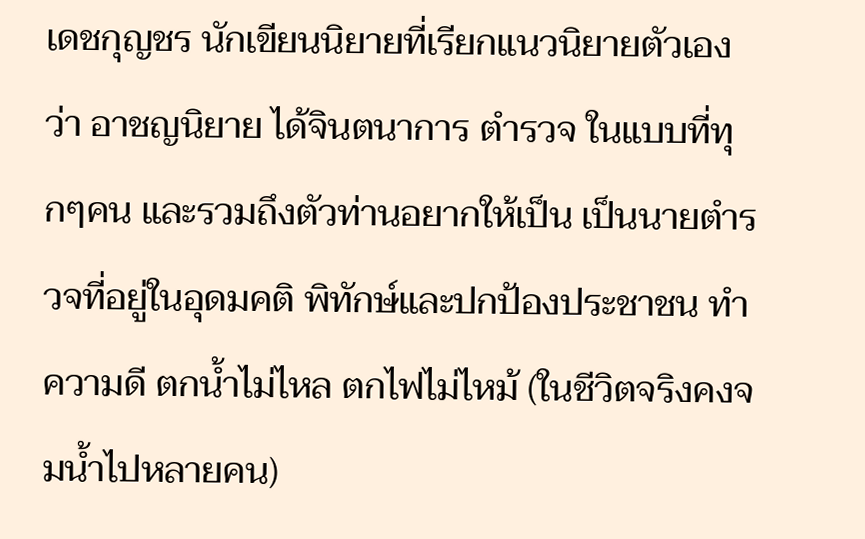เดชกุญชร นักเขียนนิยายที่เรียกแนวนิยายตัวเองว่า อาชญนิยาย ได้จินตนาการ ตำรวจ ในแบบที่ทุกๆคน และรวมถึงตัวท่านอยากให้เป็น เป็นนายตำรวจที่อยู่ในอุดมคติ พิทักษ์และปกป้องประชาชน ทำความดี ตกน้ำไม่ไหล ตกไฟไม่ไหม้ (ในชีวิตจริงคงจมน้ำไปหลายคน)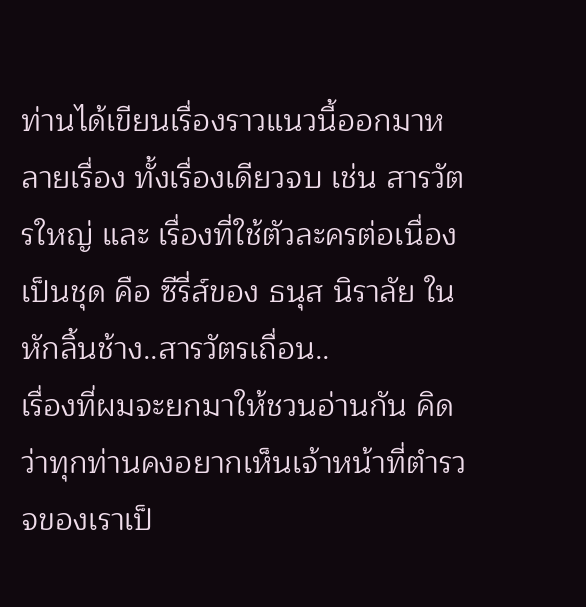ท่านได้เขียนเรื่องราวแนวนี้ออกมาหลายเรื่อง ทั้งเรื่องเดียวจบ เช่น สารวัตรใหญ่ และ เรื่องที่ใช้ตัวละครต่อเนื่องเป็นชุด คือ ซีรี่ส์ของ ธนุส นิราลัย ใน หักลิ้นช้าง..สารวัตรเถื่อน..
เรื่องที่ผมจะยกมาให้ชวนอ่านกัน คิดว่าทุกท่านคงอยากเห็นเจ้าหน้าที่ตำรวจของเราเป็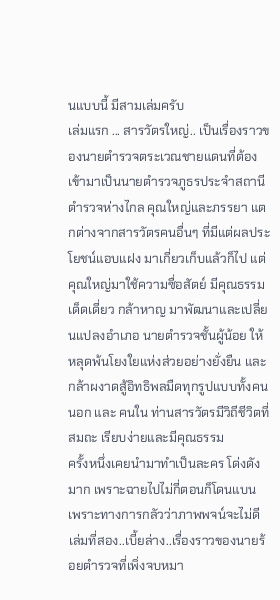นแบบนี้ มีสามเล่มครับ
เล่มแรก ... สารวัตรใหญ่.. เป็นเรื่องราวของนายตำรวจตระเวณชายแดนที่ต้องเข้ามาเป็นนายตำรวจภูธรประจำสถานีตำรวจห่างไกล คุณใหญ่และภรรยา แตกต่างจากสารวัตรคนอื่นๆ ที่มีแต่ผลประโยชน์แอบแฝง มาเกี่ยวเก็บแล้วก็ไป แต่คุณใหญ่มาใช้ความซื่อสัตย์ มีคุณธรรม เด็ดเดี่ยว กล้าหาญ มาพัฒนาและเปลี่ยนแปลงอำเภอ นายตำรวจชั้นผู้น้อย ให้หลุดพ้นโยงใยแห่งส่วยอย่างยั่งยืน และ กล้าผงาดสู้อิทธิพลมืดทุกรูปแบบทั้งคนนอก และ คนใน ท่านสารวัตรมีวิถีชีวิตที่สมถะ เรียบง่ายและมีคุณธรรม
ครั้งหนึ่งเคยนำมาทำเป็นละคร โด่งดังมาก เพราะฉายไปไม่กี่ตอนก็โดนแบน เพราะทางการกลัวว่าภาพพจน์จะไม่ดี
เล่มที่สอง..เบี้ยล่าง..เรื่องราวของนายร้อยตำรวจที่เพิ่งจบหมา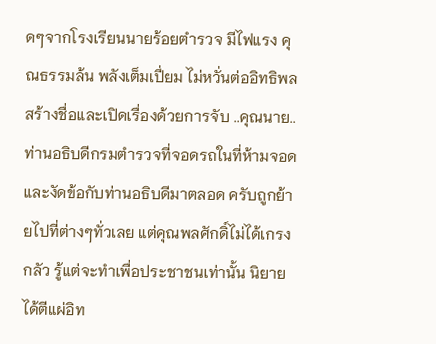ดๆจากโรงเรียนนายร้อยตำรวจ มีไฟแรง คุณธรรมล้น พลังเต็มเปี่ยม ไม่หวั่นต่ออิทธิพล สร้างชื่อและเปิดเรื่องด้วยการจับ ..คุณนาย..ท่านอธิบดีกรมตำรวจที่จอดรถในที่ห้ามจอด และงัดข้อกับท่านอธิบดีมาตลอด ครับถูกย้ายไปที่ต่างๆทั่วเลย แต่คุณพลศักดิ์ไม่ได้เกรงกลัว รู้แต่จะทำเพื่อประชาชนเท่านั้น นิยายได้ตีแผ่อิท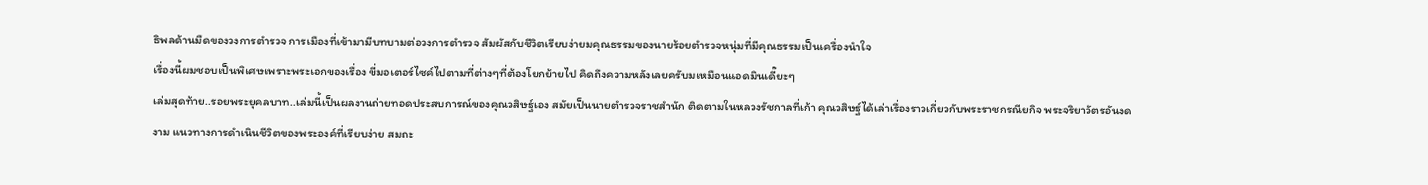ธิพลด้านมืดของวงการตำรวจ การเมืองที่เข้ามามีบทบามต่อวงการตำรวจ สัมผัสกับชีวิตเรียบง่ายมคุณธรรมของนายร้อยตำรวจหนุ่มที่มีคุณธรรมเป็นเครื่องนำใจ
เรื่องนี้ผมชอบเป็นพิเศษเพราะพระเอกของเรื่อง ขี่มอเตอร์ไซค์ไปตามที่ต่างๆที่ต้องโยกย้ายไป คิดถึงความหลังเลยครับมเหมือนแอดมินเดี๊ยะๆ
เล่มสุดท้าย..รอยพระยุคลบาท..เล่มนี้เป็นผลงานถ่ายทอดประสบการณ์ของคุณวสิษฐ์เอง สมัยเป็นนายตำรวจราชสำนัก ติดตามในหลวงรัชกาลที่เก้า คุณวสิษฐ์ได้เล่าเรื่องราวเกี่ยวกับพระราชกรณียกิจ พระจริยาวัตรอันงดงาม แนวทางการดำเนินชีวิตของพระองค์ที่เรียบง่าย สมถะ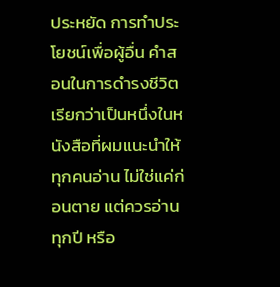ประหยัด การทำประโยชน์เพื่อผู้อื่น คำสอนในการดำรงชีวิต เรียกว่าเป็นหนึ่งในหนังสือที่ผมแนะนำให้ทุกคนอ่าน ไม่ใช่แค่ก่อนตาย แต่ควรอ่านทุกปี หรือ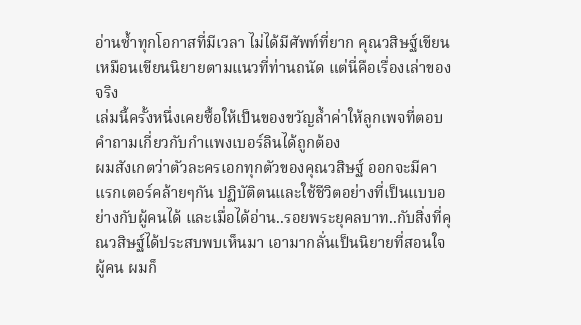อ่านซ้ำทุกโอกาสที่มีเวลา ไม่ได้มีศัพท์ที่ยาก คุณวสิษฐ์เขียนเหมือนเขียนนิยายตามแนวที่ท่านถนัด แต่นี่คือเรื่องเล่าของจริง
เล่มนี้ครั้งหนึ่งเคยซื้อให้เป็นของขวัญล้ำค่าให้ลูกเพจที่ตอบคำถามเกี่ยวกับกำแพงเบอร์ลินได้ถูกต้อง
ผมสังเกตว่าตัวละครเอกทุกตัวของคุณวสิษฐ์ ออกจะมีคาแรกเตอร์คล้ายๆกัน ปฏิบัติตนและใช้ชีวิตอย่างที่เป็นแบบอย่างกับผู้คนได้ และเมื่อได้อ่าน..รอยพระยุคลบาท..กับสิ่งที่คุณวสิษฐ์ได้ประสบพบเห็นมา เอามากลั่นเป็นนิยายที่สอนใจผู้คน ผมก็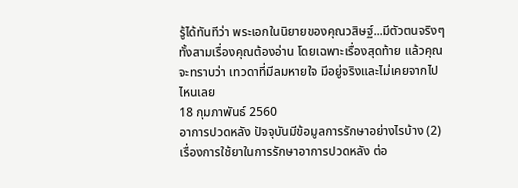รู้ได้ทันทีว่า พระเอกในนิยายของคุณวสิษฐ์...มีตัวตนจริงๆ
ทั้งสามเรื่องคุณต้องอ่าน โดยเฉพาะเรื่องสุดท้าย แล้วคุณจะทราบว่า เทวดาที่มีลมหายใจ มีอยู่จริงและไม่เคยจากไปไหนเลย
18 กุมภาพันธ์ 2560
อาการปวดหลัง ปัจจุบันมีข้อมูลการรักษาอย่างไรบ้าง (2)
เรื่องการใช้ยาในการรักษาอาการปวดหลัง ต่อ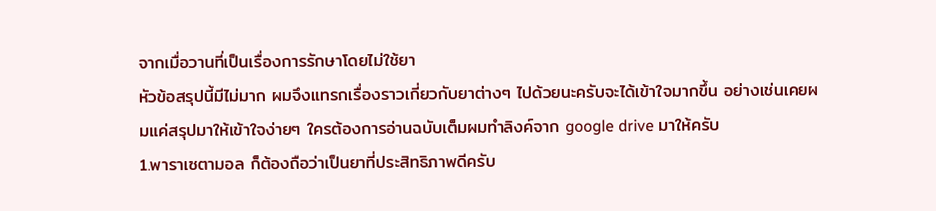จากเมื่อวานที่เป็นเรื่องการรักษาโดยไม่ใช้ยา
หัวข้อสรุปนี้มีไม่มาก ผมจึงแทรกเรื่องราวเกี่ยวกับยาต่างๆ ไปด้วยนะครับจะได้เข้าใจมากขึ้น อย่างเช่นเคยผมแค่สรุปมาให้เข้าใจง่ายๆ ใครต้องการอ่านฉบับเต็มผมทำลิงค์จาก google drive มาให้ครับ
1.พาราเซตามอล ก็ต้องถือว่าเป็นยาที่ประสิทธิภาพดีครับ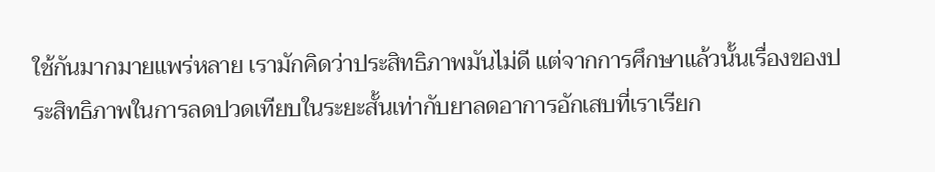ใช้กันมากมายแพร่หลาย เรามักคิดว่าประสิทธิภาพมันไม่ดี แต่จากการศึกษาแล้วนั้นเรื่องของประสิทธิภาพในการลดปวดเทียบในระยะสั้นเท่ากับยาลดอาการอักเสบที่เราเรียก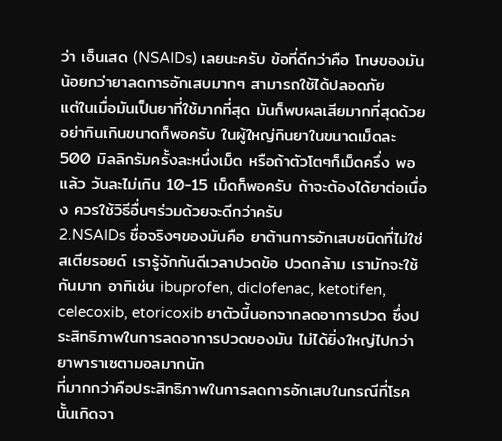ว่า เอ็นเสด (NSAIDs) เลยนะครับ ข้อที่ดีกว่าคือ โทษของมันน้อยกว่ายาลดการอักเสบมากๆ สามารถใช้ได้ปลอดภัย
แต่ในเมื่อมันเป็นยาที่ใช้มากที่สุด มันก็พบผลเสียมากที่สุดด้วย อย่ากินเกินขนาดก็พอครับ ในผู้ใหญ่กินยาในขนาดเม็ดละ 500 มิลลิกรัมครั้งละหนึ่งเม็ด หรือถ้าตัวโตๆก็เม็ดครึ่ง พอแล้ว วันละไม่เกิน 10-15 เม็ดก็พอครับ ถ้าจะต้องได้ยาต่อเนื่อง ควรใช้วิธีอื่นๆร่วมด้วยจะดีกว่าครับ
2.NSAIDs ชื่อจริงๆของมันคือ ยาต้านการอักเสบชนิดที่ไม่ใช่สเตียรอยด์ เรารู้จักกันดีเวลาปวดข้อ ปวดกล้าม เรามักจะใช้กันมาก อาทิเช่น ibuprofen, diclofenac, ketotifen, celecoxib, etoricoxib ยาตัวนี้นอกจากลดอาการปวด ซึ่งประสิทธิภาพในการลดอาการปวดของมัน ไม่ได้ยิ่งใหญ่ไปกว่ายาพาราเซตามอลมากนัก
ที่มากกว่าคือประสิทธิภาพในการลดการอักเสบในกรณีที่โรคนั้นเกิดจา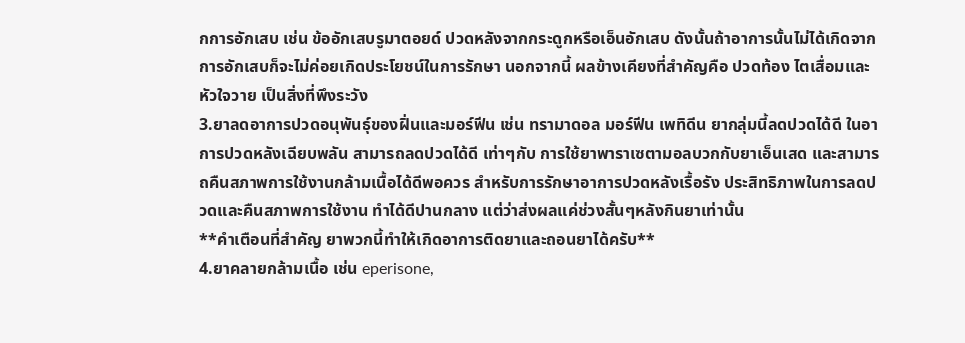กการอักเสบ เช่น ข้ออักเสบรูมาตอยด์ ปวดหลังจากกระดูกหรือเอ็นอักเสบ ดังนั้นถ้าอาการนั้นไม่ได้เกิดจากการอักเสบก็จะไม่ค่อยเกิดประโยชน์ในการรักษา นอกจากนี้ ผลข้างเคียงที่สำคัญคือ ปวดท้อง ไตเสื่อมและหัวใจวาย เป็นสิ่งที่พึงระวัง
3.ยาลดอาการปวดอนุพันธุ์ของฝิ่นและมอร์ฟีน เช่น ทรามาดอล มอร์ฟีน เพทิดีน ยากลุ่มนี้ลดปวดได้ดี ในอาการปวดหลังเฉียบพลัน สามารถลดปวดได้ดี เท่าๆกับ การใช้ยาพาราเซตามอลบวกกับยาเอ็นเสด และสามารถคืนสภาพการใช้งานกล้ามเนื้อได้ดีพอควร สำหรับการรักษาอาการปวดหลังเรื้อรัง ประสิทธิภาพในการลดปวดและคืนสภาพการใช้งาน ทำได้ดีปานกลาง แต่ว่าส่งผลแค่ช่วงสั้นๆหลังกินยาเท่านั้น
**คำเตือนที่สำคัญ ยาพวกนี้ทำให้เกิดอาการติดยาและถอนยาได้ครับ**
4.ยาคลายกล้ามเนื้อ เช่น eperisone,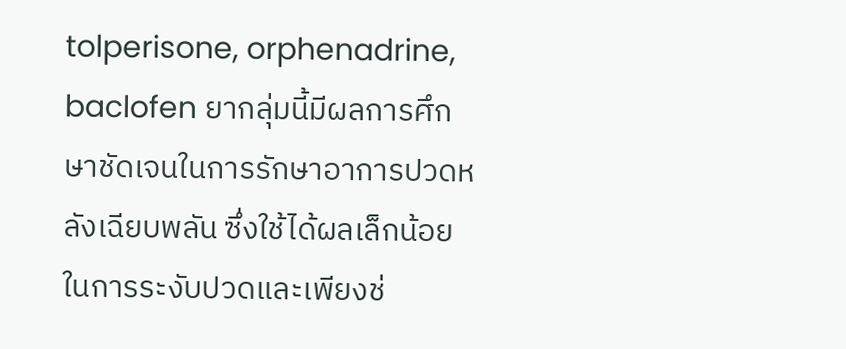tolperisone, orphenadrine, baclofen ยากลุ่มนี้มีผลการศึกษาชัดเจนในการรักษาอาการปวดหลังเฉียบพลัน ซึ่งใช้ได้ผลเล็กน้อยในการระงับปวดและเพียงช่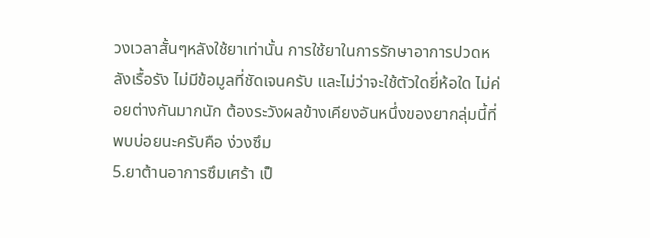วงเวลาสั้นๆหลังใช้ยาเท่านั้น การใช้ยาในการรักษาอาการปวดหลังเรื้อรัง ไม่มีข้อมูลที่ชัดเจนครับ และไม่ว่าจะใช้ตัวใดยี่ห้อใด ไม่ค่อยต่างกันมากนัก ต้องระวังผลข้างเคียงอันหนึ่งของยากลุ่มนี้ที่พบบ่อยนะครับคือ ง่วงซึม
5.ยาต้านอาการซึมเศร้า เป็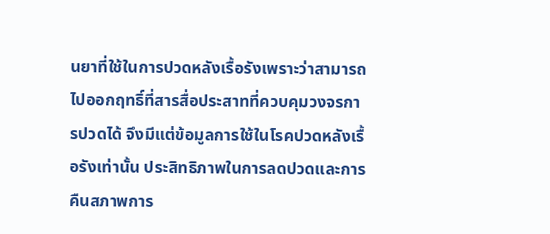นยาที่ใช้ในการปวดหลังเรื้อรังเพราะว่าสามารถไปออกฤทธิ์ที่สารสื่อประสาทที่ควบคุมวงจรการปวดได้ จึงมีแต่ข้อมูลการใช้ในโรคปวดหลังเรื้อรังเท่านั้น ประสิทธิภาพในการลดปวดและการคืนสภาพการ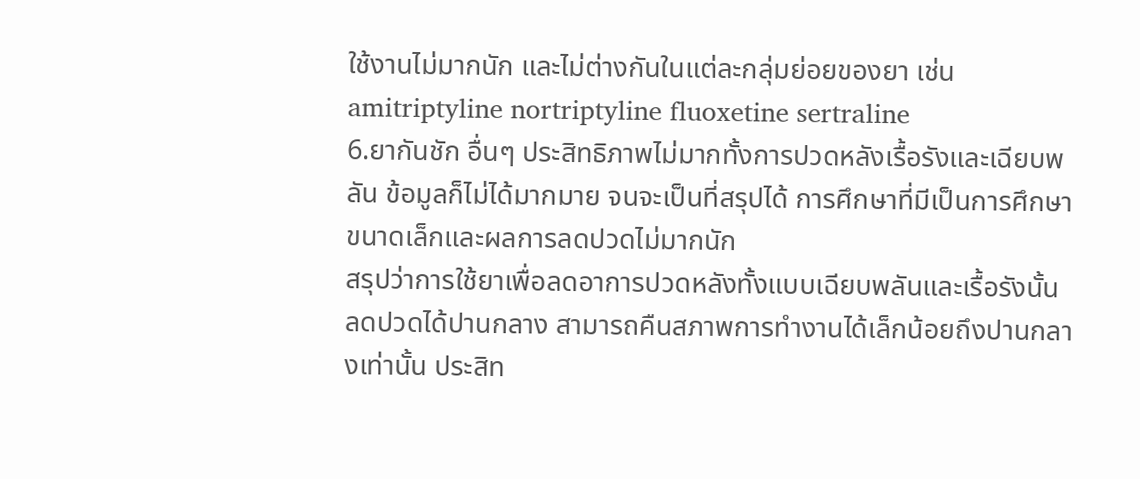ใช้งานไม่มากนัก และไม่ต่างกันในแต่ละกลุ่มย่อยของยา เช่น amitriptyline nortriptyline fluoxetine sertraline
6.ยากันชัก อื่นๆ ประสิทธิภาพไม่มากทั้งการปวดหลังเรื้อรังและเฉียบพลัน ข้อมูลก็ไม่ได้มากมาย จนจะเป็นที่สรุปได้ การศึกษาที่มีเป็นการศึกษาขนาดเล็กและผลการลดปวดไม่มากนัก
สรุปว่าการใช้ยาเพื่อลดอาการปวดหลังทั้งแบบเฉียบพลันและเรื้อรังนั้น ลดปวดได้ปานกลาง สามารถคืนสภาพการทำงานได้เล็กน้อยถึงปานกลางเท่านั้น ประสิท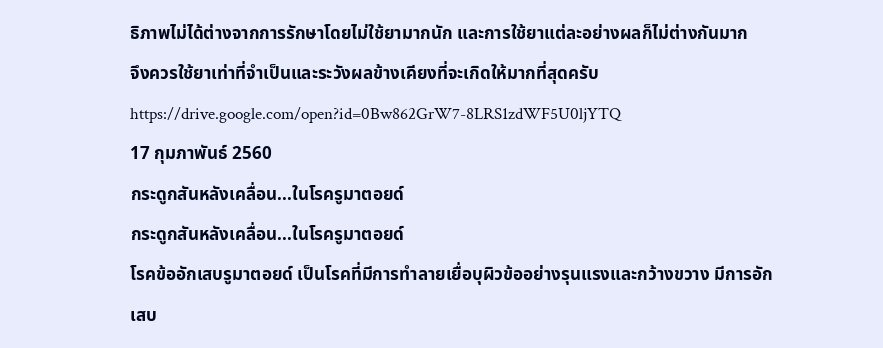ธิภาพไม่ได้ต่างจากการรักษาโดยไม่ใช้ยามากนัก และการใช้ยาแต่ละอย่างผลก็ไม่ต่างกันมาก
จึงควรใช้ยาเท่าที่จำเป็นและระวังผลข้างเคียงที่จะเกิดให้มากที่สุดครับ
https://drive.google.com/open?id=0Bw862GrW7-8LRS1zdWF5U0ljYTQ
17 กุมภาพันธ์ 2560
กระดูกสันหลังเคลื่อน...ในโรครูมาตอยด์
กระดูกสันหลังเคลื่อน...ในโรครูมาตอยด์
โรคข้ออักเสบรูมาตอยด์ เป็นโรคที่มีการทำลายเยื่อบุผิวข้ออย่างรุนแรงและกว้างขวาง มีการอักเสบ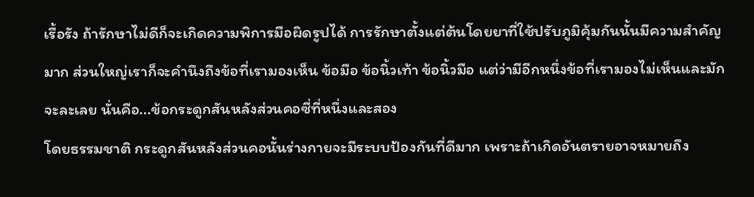เรื้อรัง ถ้ารักษาไม่ดีก็จะเกิดความพิการมือผิดรูปได้ การรักษาตั้งแต่ต้นโดยยาที่ใช้ปรับภูมิคุ้มกันนั้นมีความสำคัญมาก ส่วนใหญ่เราก็จะคำนึงถึงข้อที่เรามองเห็น ข้อมือ ข้อนิ้วเท้า ข้อนิ้วมือ แต่ว่ามีอีกหนึ่งข้อที่เรามองไม่เห็นและมักจะละเลย นั่นคือ...ข้อกระดูกสันหลังส่วนคอซี่ที่หนึ่งและสอง
โดยธรรมชาติ กระดูกสันหลังส่วนคอนั้นร่างกายจะมีระบบป้องกันที่ดีมาก เพราะถ้าเกิดอันตรายอาจหมายถึง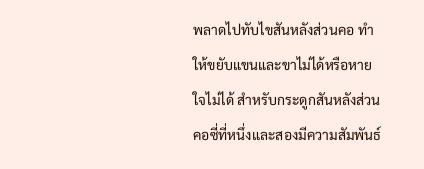พลาดไปทับไขสันหลังส่วนคอ ทำให้ขยับแขนและขาไม่ได้หรือหายใจไม่ได้ สำหรับกระดูกสันหลังส่วนคอซี่ที่หนึ่งและสองมีความสัมพันธ์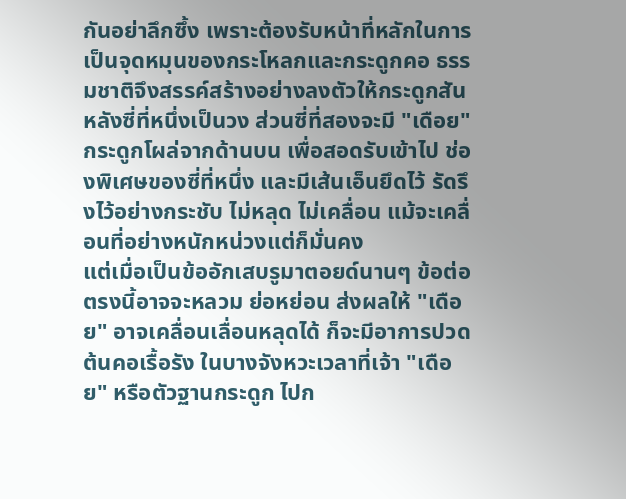กันอย่าลึกซึ้ง เพราะต้องรับหน้าที่หลักในการเป็นจุดหมุนของกระโหลกและกระดูกคอ ธรรมชาติจึงสรรค์สร้างอย่างลงตัวให้กระดูกสันหลังซี่ที่หนึ่งเป็นวง ส่วนซี่ที่สองจะมี "เดือย" กระดูกโผล่จากด้านบน เพื่อสอดรับเข้าไป ช่องพิเศษของซี่ที่หนึ่ง และมีเส้นเอ็นยึดไว้ รัดรึงไว้อย่างกระชับ ไม่หลุด ไม่เคลื่อน แม้จะเคลื่อนที่อย่างหนักหน่วงแต่ก็มั่นคง
แต่เมื่อเป็นข้ออักเสบรูมาตอยด์นานๆ ข้อต่อตรงนี้อาจจะหลวม ย่อหย่อน ส่งผลให้ "เดือย" อาจเคลื่อนเลื่อนหลุดได้ ก็จะมีอาการปวดต้นคอเรื้อรัง ในบางจังหวะเวลาที่เจ้า "เดือย" หรือตัวฐานกระดูก ไปก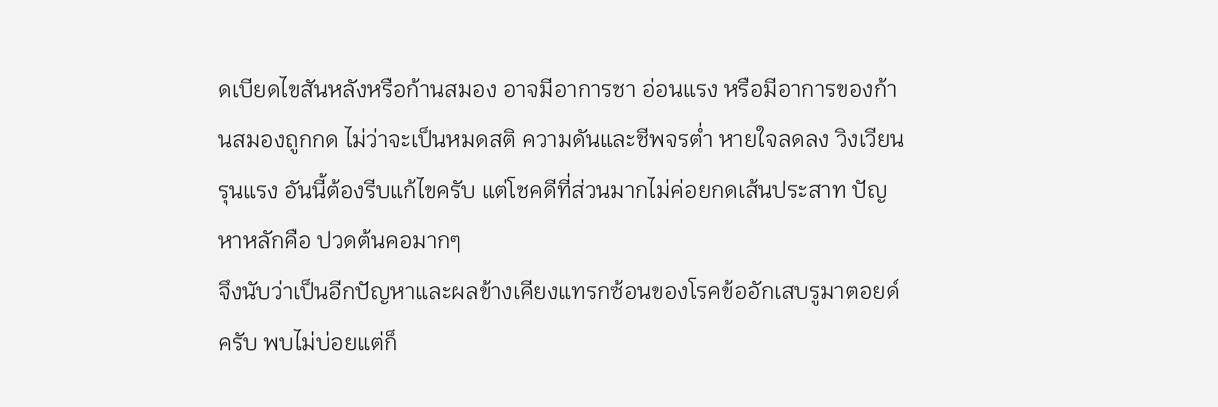ดเบียดไขสันหลังหรือก้านสมอง อาจมีอาการชา อ่อนแรง หรือมีอาการของก้านสมองถูกกด ไม่ว่าจะเป็นหมดสติ ความดันและชีพจรต่ำ หายใจลดลง วิงเวียนรุนแรง อันนี้ต้องรีบแก้ไขครับ แต่โชคดีที่ส่วนมากไม่ค่อยกดเส้นประสาท ปัญหาหลักคือ ปวดต้นคอมากๆ
จึงนับว่าเป็นอีกปัญหาและผลข้างเคียงแทรกซ้อนของโรคข้ออักเสบรูมาตอยด์ครับ พบไม่บ่อยแต่ก็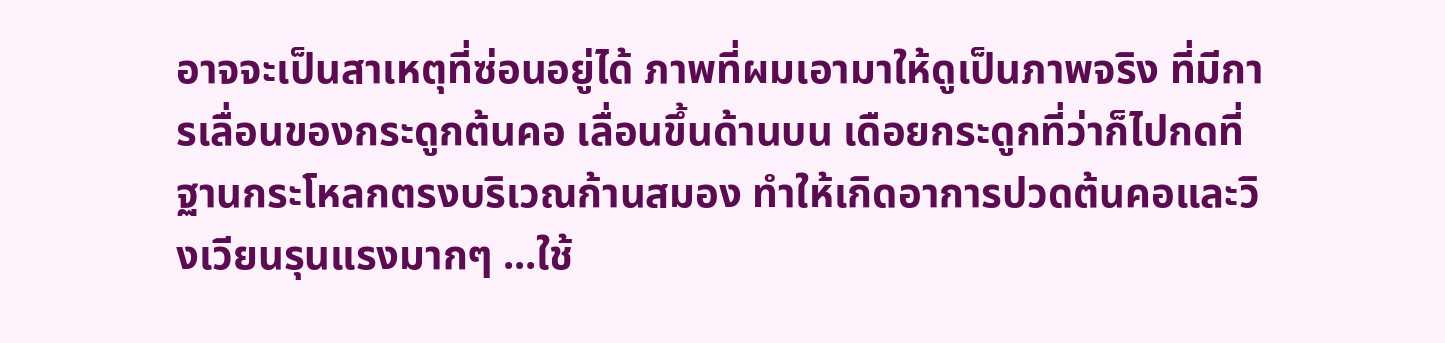อาจจะเป็นสาเหตุที่ซ่อนอยู่ได้ ภาพที่ผมเอามาให้ดูเป็นภาพจริง ที่มีการเลื่อนของกระดูกต้นคอ เลื่อนขึ้นด้านบน เดือยกระดูกที่ว่าก็ไปกดที่ฐานกระโหลกตรงบริเวณก้านสมอง ทำให้เกิดอาการปวดต้นคอและวิงเวียนรุนแรงมากๆ ...ใช้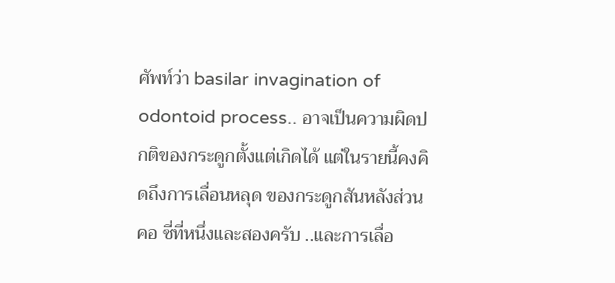ศัพท์ว่า basilar invagination of odontoid process.. อาจเป็นความผิดปกติของกระดูกตั้งแต่เกิดได้ แต่ในรายนี้คงคิดถึงการเลื่อนหลุด ของกระดูกสันหลังส่วนคอ ซี่ที่หนึ่งและสองครับ ..และการเลื่อ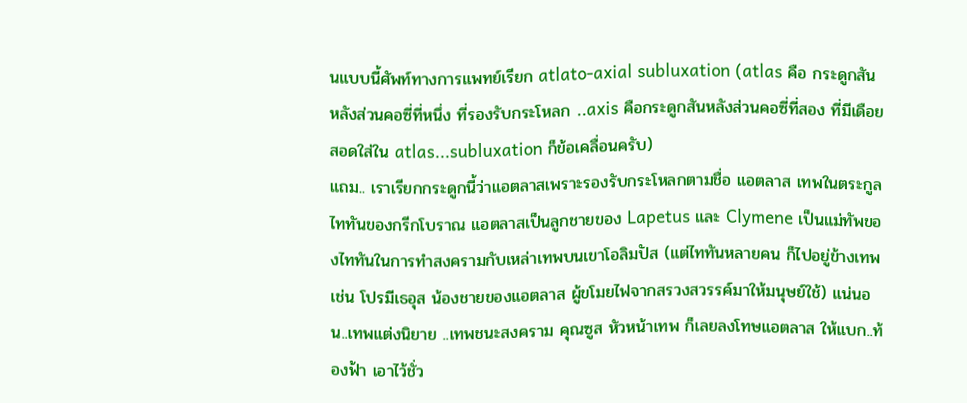นแบบนี้ศัพท์ทางการแพทย์เรียก atlato-axial subluxation (atlas คือ กระดูกสันหลังส่วนคอซี่ที่หนึ่ง ที่รองรับกระโหลก ..axis คือกระดูกสันหลังส่วนคอซี่ที่สอง ที่มีเดือยสอดใส่ใน atlas...subluxation ก็ข้อเคลื่อนครับ)
แถม.. เราเรียกกระดูกนี้ว่าแอตลาสเพราะรองรับกระโหลกตามชื่อ แอตลาส เทพในตระกูลไททันของกรีกโบราณ แอตลาสเป็นลูกชายของ Lapetus และ Clymene เป็นแม่ทัพของไททันในการทำสงครามกับเหล่าเทพบนเขาโอลิมปัส (แต่ไททันหลายคน ก็ไปอยู่ข้างเทพ เช่น โปรมีเธอุส น้องชายของแอตลาส ผู้ขโมยไฟจากสรวงสวรรค์มาให้มนุษย์ใช้) แน่นอน..เทพแต่งนิยาย ..เทพชนะสงคราม คุณซูส หัวหน้าเทพ ก็เลยลงโทษแอตลาส ให้แบก..ท้องฟ้า เอาไว้ชั่ว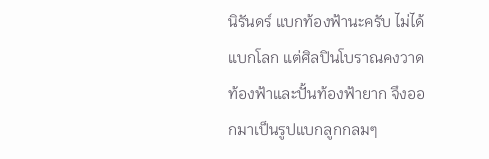นิรันดร์ แบกท้องฟ้านะครับ ไม่ได้แบกโลก แต่ศิลปินโบราณคงวาดท้องฟ้าและปั้นท้องฟ้ายาก จึงออกมาเป็นรูปแบกลูกกลมๆ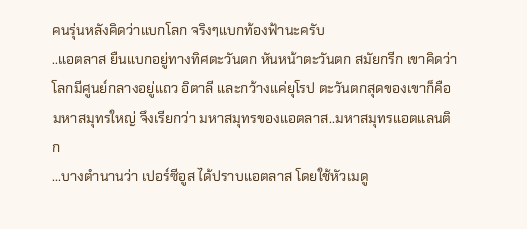คนรุ่นหลังคิดว่าแบกโลก จริงๆแบกท้องฟ้านะครับ
..แอตลาส ยืนแบกอยู่ทางทิศตะวันตก หันหน้าตะวันตก สมัยกรีก เขาคิดว่าโลกมีศูนย์กลางอยู่แถว อิตาลี และกว้างแค่ยุโรป ตะวันตกสุดของเขาก็คือ มหาสมุทรใหญ่ จึงเรียกว่า มหาสมุทรของแอตลาส..มหาสมุทรแอตแลนติก
...บางตำนานว่า เปอร์ซีอูส ได้ปราบแอตลาส โดยใช้หัวเมดู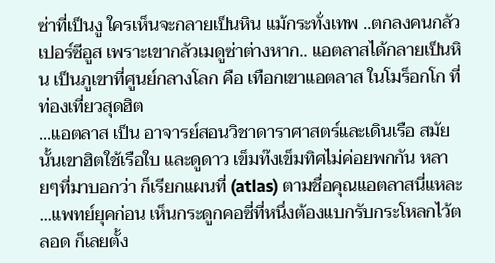ซ่าที่เป็นงู ใครเห็นจะกลายเป็นหิน แม้กระทั่งเทพ ..ตกลงคนกลัวเปอร์ซีอูส เพราะเขากลัวเมดูซ่าต่างหาก.. แอตลาสได้กลายเป็นหิน เป็นภูเขาที่ศูนย์กลางโลก คือ เทือกเขาแอตลาส ในโมร็อกโก ที่ท่องเที่ยวสุดฮิต
...แอตลาส เป็น อาจารย์สอนวิชาดาราศาสตร์และเดินเรือ สมัยนั้นเขาฮิตใช้เรือใบ และดูดาว เข็มท๊งเข็มทิศไม่ค่อยพกกัน หลายๆที่มาบอกว่า ก็เรียกแผนที่ (atlas) ตามชื่อคุณแอตลาสนี่แหละ
...แพทย์ยุคก่อน เห็นกระดูกคอซี่ที่หนึ่งต้องแบกรับกระโหลกไว้ตลอด ก็เลยตั้ง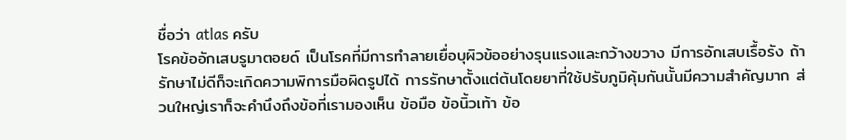ชื่อว่า atlas ครับ
โรคข้ออักเสบรูมาตอยด์ เป็นโรคที่มีการทำลายเยื่อบุผิวข้ออย่างรุนแรงและกว้างขวาง มีการอักเสบเรื้อรัง ถ้ารักษาไม่ดีก็จะเกิดความพิการมือผิดรูปได้ การรักษาตั้งแต่ต้นโดยยาที่ใช้ปรับภูมิคุ้มกันนั้นมีความสำคัญมาก ส่วนใหญ่เราก็จะคำนึงถึงข้อที่เรามองเห็น ข้อมือ ข้อนิ้วเท้า ข้อ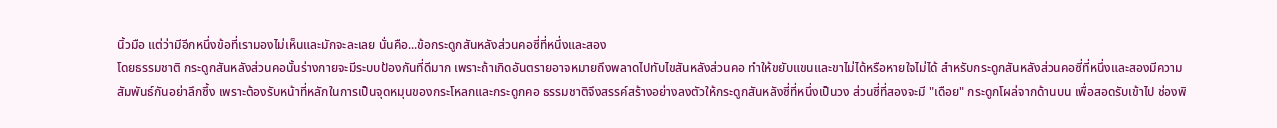นิ้วมือ แต่ว่ามีอีกหนึ่งข้อที่เรามองไม่เห็นและมักจะละเลย นั่นคือ...ข้อกระดูกสันหลังส่วนคอซี่ที่หนึ่งและสอง
โดยธรรมชาติ กระดูกสันหลังส่วนคอนั้นร่างกายจะมีระบบป้องกันที่ดีมาก เพราะถ้าเกิดอันตรายอาจหมายถึงพลาดไปทับไขสันหลังส่วนคอ ทำให้ขยับแขนและขาไม่ได้หรือหายใจไม่ได้ สำหรับกระดูกสันหลังส่วนคอซี่ที่หนึ่งและสองมีความสัมพันธ์กันอย่าลึกซึ้ง เพราะต้องรับหน้าที่หลักในการเป็นจุดหมุนของกระโหลกและกระดูกคอ ธรรมชาติจึงสรรค์สร้างอย่างลงตัวให้กระดูกสันหลังซี่ที่หนึ่งเป็นวง ส่วนซี่ที่สองจะมี "เดือย" กระดูกโผล่จากด้านบน เพื่อสอดรับเข้าไป ช่องพิ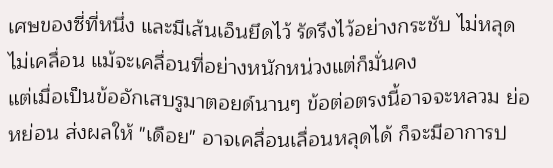เศษของซี่ที่หนึ่ง และมีเส้นเอ็นยึดไว้ รัดรึงไว้อย่างกระชับ ไม่หลุด ไม่เคลื่อน แม้จะเคลื่อนที่อย่างหนักหน่วงแต่ก็มั่นคง
แต่เมื่อเป็นข้ออักเสบรูมาตอยด์นานๆ ข้อต่อตรงนี้อาจจะหลวม ย่อหย่อน ส่งผลให้ "เดือย" อาจเคลื่อนเลื่อนหลุดได้ ก็จะมีอาการป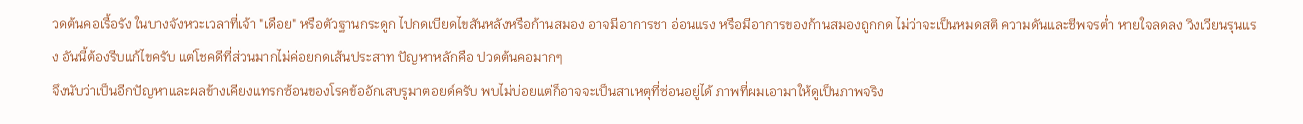วดต้นคอเรื้อรัง ในบางจังหวะเวลาที่เจ้า "เดือย" หรือตัวฐานกระดูก ไปกดเบียดไขสันหลังหรือก้านสมอง อาจมีอาการชา อ่อนแรง หรือมีอาการของก้านสมองถูกกด ไม่ว่าจะเป็นหมดสติ ความดันและชีพจรต่ำ หายใจลดลง วิงเวียนรุนแรง อันนี้ต้องรีบแก้ไขครับ แต่โชคดีที่ส่วนมากไม่ค่อยกดเส้นประสาท ปัญหาหลักคือ ปวดต้นคอมากๆ
จึงนับว่าเป็นอีกปัญหาและผลข้างเคียงแทรกซ้อนของโรคข้ออักเสบรูมาตอยด์ครับ พบไม่บ่อยแต่ก็อาจจะเป็นสาเหตุที่ซ่อนอยู่ได้ ภาพที่ผมเอามาให้ดูเป็นภาพจริง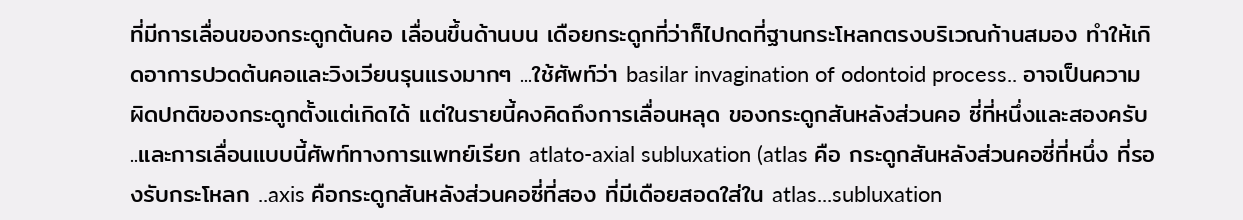ที่มีการเลื่อนของกระดูกต้นคอ เลื่อนขึ้นด้านบน เดือยกระดูกที่ว่าก็ไปกดที่ฐานกระโหลกตรงบริเวณก้านสมอง ทำให้เกิดอาการปวดต้นคอและวิงเวียนรุนแรงมากๆ ...ใช้ศัพท์ว่า basilar invagination of odontoid process.. อาจเป็นความผิดปกติของกระดูกตั้งแต่เกิดได้ แต่ในรายนี้คงคิดถึงการเลื่อนหลุด ของกระดูกสันหลังส่วนคอ ซี่ที่หนึ่งและสองครับ ..และการเลื่อนแบบนี้ศัพท์ทางการแพทย์เรียก atlato-axial subluxation (atlas คือ กระดูกสันหลังส่วนคอซี่ที่หนึ่ง ที่รองรับกระโหลก ..axis คือกระดูกสันหลังส่วนคอซี่ที่สอง ที่มีเดือยสอดใส่ใน atlas...subluxation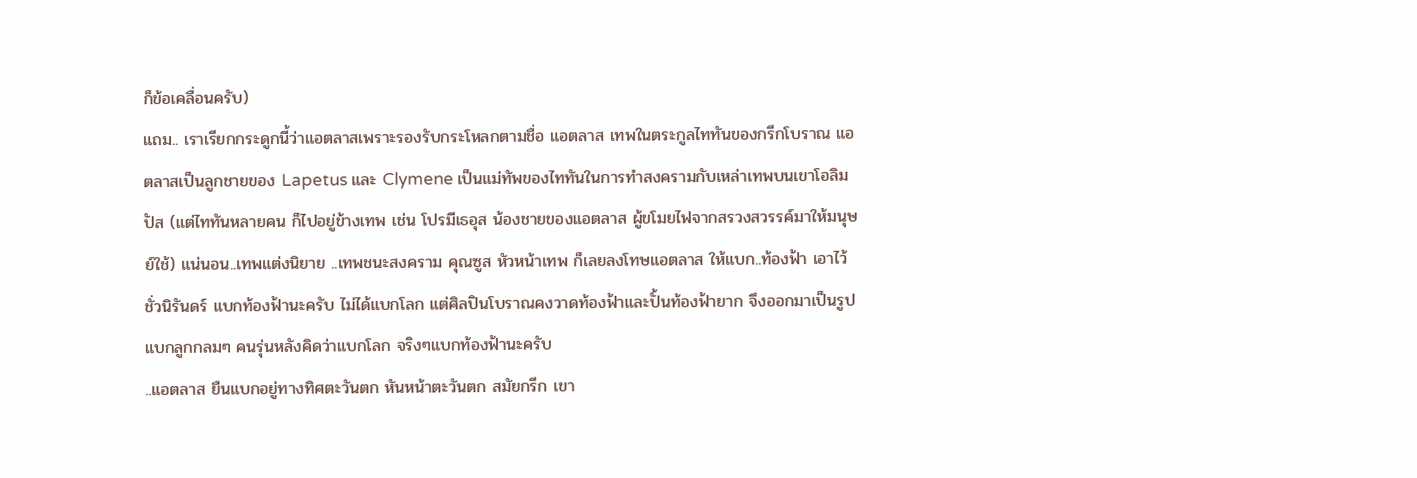ก็ข้อเคลื่อนครับ)
แถม.. เราเรียกกระดูกนี้ว่าแอตลาสเพราะรองรับกระโหลกตามชื่อ แอตลาส เทพในตระกูลไททันของกรีกโบราณ แอตลาสเป็นลูกชายของ Lapetus และ Clymene เป็นแม่ทัพของไททันในการทำสงครามกับเหล่าเทพบนเขาโอลิมปัส (แต่ไททันหลายคน ก็ไปอยู่ข้างเทพ เช่น โปรมีเธอุส น้องชายของแอตลาส ผู้ขโมยไฟจากสรวงสวรรค์มาให้มนุษย์ใช้) แน่นอน..เทพแต่งนิยาย ..เทพชนะสงคราม คุณซูส หัวหน้าเทพ ก็เลยลงโทษแอตลาส ให้แบก..ท้องฟ้า เอาไว้ชั่วนิรันดร์ แบกท้องฟ้านะครับ ไม่ได้แบกโลก แต่ศิลปินโบราณคงวาดท้องฟ้าและปั้นท้องฟ้ายาก จึงออกมาเป็นรูปแบกลูกกลมๆ คนรุ่นหลังคิดว่าแบกโลก จริงๆแบกท้องฟ้านะครับ
..แอตลาส ยืนแบกอยู่ทางทิศตะวันตก หันหน้าตะวันตก สมัยกรีก เขา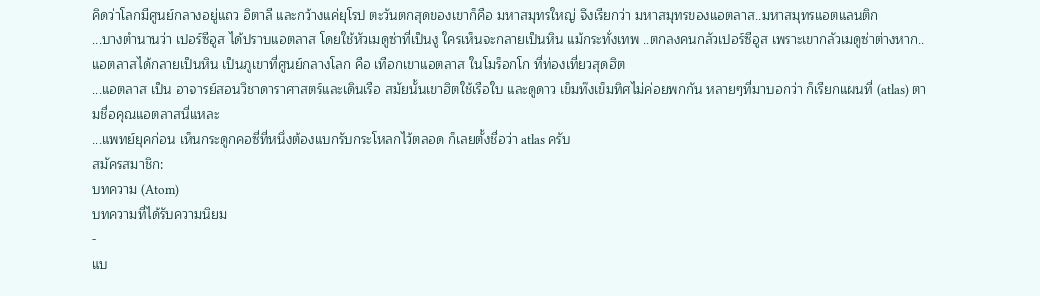คิดว่าโลกมีศูนย์กลางอยู่แถว อิตาลี และกว้างแค่ยุโรป ตะวันตกสุดของเขาก็คือ มหาสมุทรใหญ่ จึงเรียกว่า มหาสมุทรของแอตลาส..มหาสมุทรแอตแลนติก
...บางตำนานว่า เปอร์ซีอูส ได้ปราบแอตลาส โดยใช้หัวเมดูซ่าที่เป็นงู ใครเห็นจะกลายเป็นหิน แม้กระทั่งเทพ ..ตกลงคนกลัวเปอร์ซีอูส เพราะเขากลัวเมดูซ่าต่างหาก.. แอตลาสได้กลายเป็นหิน เป็นภูเขาที่ศูนย์กลางโลก คือ เทือกเขาแอตลาส ในโมร็อกโก ที่ท่องเที่ยวสุดฮิต
...แอตลาส เป็น อาจารย์สอนวิชาดาราศาสตร์และเดินเรือ สมัยนั้นเขาฮิตใช้เรือใบ และดูดาว เข็มท๊งเข็มทิศไม่ค่อยพกกัน หลายๆที่มาบอกว่า ก็เรียกแผนที่ (atlas) ตามชื่อคุณแอตลาสนี่แหละ
...แพทย์ยุคก่อน เห็นกระดูกคอซี่ที่หนึ่งต้องแบกรับกระโหลกไว้ตลอด ก็เลยตั้งชื่อว่า atlas ครับ
สมัครสมาชิก:
บทความ (Atom)
บทความที่ได้รับความนิยม
-
แบ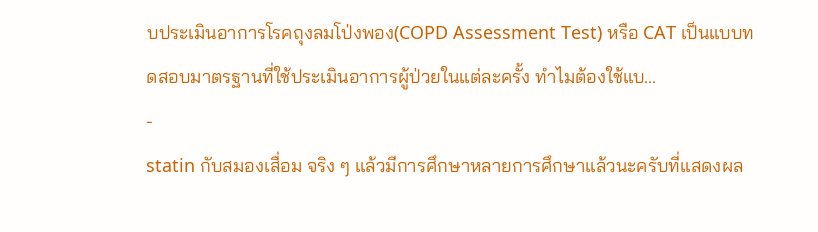บประเมินอาการโรคถุงลมโป่งพอง(COPD Assessment Test) หรือ CAT เป็นแบบทดสอบมาตรฐานที่ใช้ประเมินอาการผู้ป่วยในแต่ละครั้ง ทำไมต้องใช้แบ...
-
statin กับสมองเสื่อม จริง ๆ แล้วมีการศึกษาหลายการศึกษาแล้วนะครับที่แสดงผล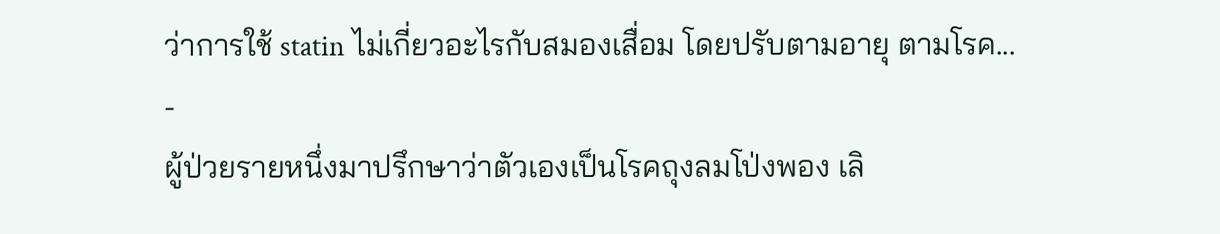ว่าการใช้ statin ไม่เกี่ยวอะไรกับสมองเสื่อม โดยปรับตามอายุ ตามโรค...
-
ผู้ป่วยรายหนึ่งมาปรึกษาว่าตัวเองเป็นโรคถุงลมโป่งพอง เลิ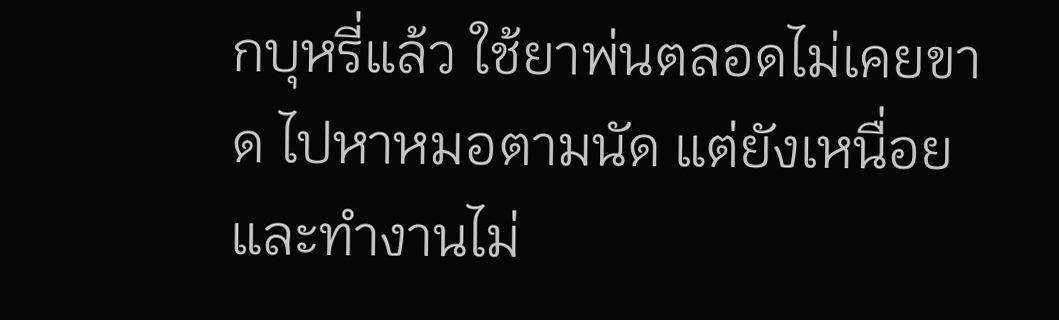กบุหรี่แล้ว ใช้ยาพ่นตลอดไม่เคยขาด ไปหาหมอตามนัด แต่ยังเหนื่อยและทำงานไม่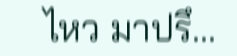ไหว มาปรึ...